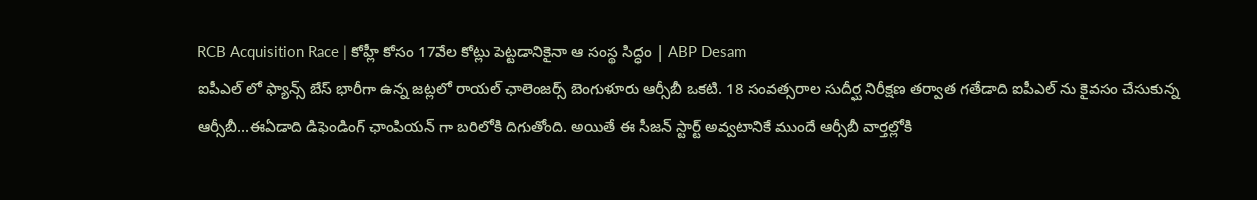RCB Acquisition Race | కోహ్లీ కోసం 17వేల కోట్లు పెట్టడానికైనా ఆ సంస్థ సిద్ధం | ABP Desam
ఐపీఎల్ లో ఫ్యాన్స్ బేస్ భారీగా ఉన్న జట్లలో రాయల్ ఛాలెంజర్స్ బెంగుళూరు ఆర్సీబీ ఒకటి. 18 సంవత్సరాల సుదీర్ఘ నిరీక్షణ తర్వాత గతేడాది ఐపీఎల్ ను కైవసం చేసుకున్న ఆర్సీబీ...ఈఏడాది డిఫెండింగ్ ఛాంపియన్ గా బరిలోకి దిగుతోంది. అయితే ఈ సీజన్ స్టార్ట్ అవ్వటానికే ముందే ఆర్సీబీ వార్తల్లోకి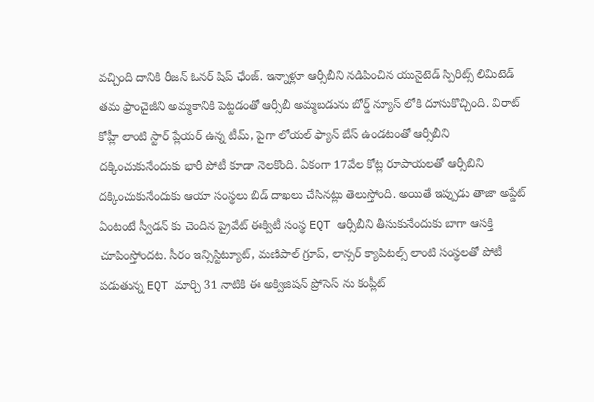వచ్చింది దానికి రీజన్ ఓనర్ షిప్ ఛేంజ్. ఇన్నాళ్లూ ఆర్సీబీని నడిపించిన యునైటెడ్ స్పిరిట్స్ లిమిటెడ్ తమ ఫ్రాంచైజీని అమ్మకానికి పెట్టడంతో ఆర్సీబీ అమ్మబడును బోర్డ్ న్యూస్ లోకి దూసుకొచ్చింది. విరాట్ కోహ్లీ లాంటి స్టార్ ప్లేయర్ ఉన్న టీమ్, పైగా లోయల్ ఫ్యాన్ బేస్ ఉండటంతో ఆర్సీబీని దక్కించుకునేందుకు భారీ పోటీ కూడా నెలకొంది. ఏకంగా 17వేల కోట్ల రూపాయలతో ఆర్సీబిని దక్కించుకునేందుకు ఆయా సంస్థలు బిడ్ దాఖలు చేసినట్లు తెలుస్తోంది. అయితే ఇప్పుడు తాజా అప్డేట్ ఏంటంటే స్వీడన్ కు చెందిన ప్రైవేట్ ఈక్విటీ సంస్థ EQT ఆర్సీబీని తీసుకునేందుకు బాగా ఆసక్తి చూపింస్తోందట. సీరం ఇన్సిస్టిట్యూట్, మణిపాల్ గ్రూప్, లాన్సర్ క్యాపిటల్స్ లాంటి సంస్థలతో పోటీ పడుతున్న EQT మార్చి 31 నాటికి ఈ అక్విజిషన్ ప్రోసెస్ ను కంప్లీట్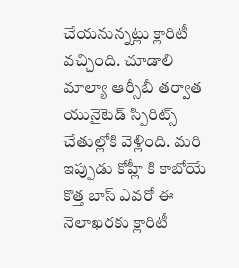చేయనున్నట్లు క్లారిటీ వచ్చింది. చూడాలి మాల్యా ఆర్సీబీ తర్వాత యునైటెడ్ స్పిరిట్స్ చేతుల్లోకి వెళ్లింది. మరి ఇప్పుడు కోహ్లీ కి కాబోయే కొత్త బాస్ ఎవరో ఈ నెలాఖరకు క్లారిటీ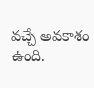వచ్చే అవకాశం ఉంది.